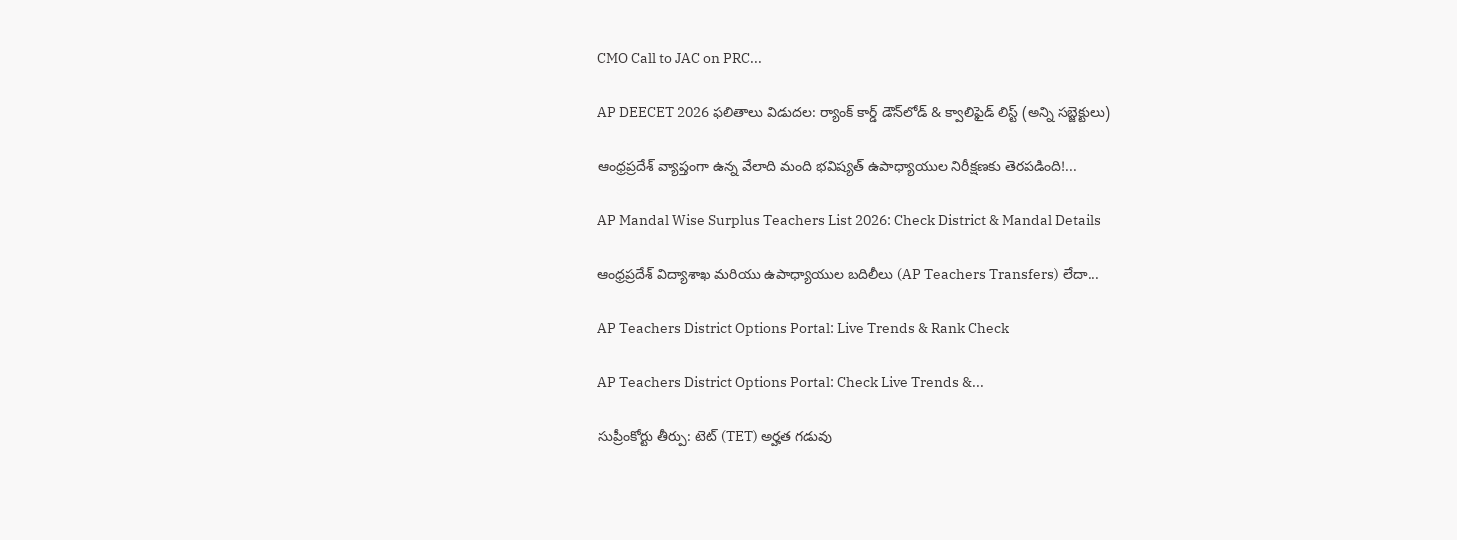CMO Call to JAC on PRC...

AP DEECET 2026 ఫలితాలు విడుదల: ర్యాంక్ కార్డ్ డౌన్‌లోడ్ & క్వాలిఫైడ్ లిస్ట్ (అన్ని సబ్జెక్టులు)

ఆంధ్రప్రదేశ్ వ్యాప్తంగా ఉన్న వేలాది మంది భవిష్యత్ ఉపాధ్యాయుల నిరీక్షణకు తెరపడింది!...

AP Mandal Wise Surplus Teachers List 2026: Check District & Mandal Details

ఆంధ్రప్రదేశ్ విద్యాశాఖ మరియు ఉపాధ్యాయుల బదిలీలు (AP Teachers Transfers) లేదా...

AP Teachers District Options Portal: Live Trends & Rank Check

AP Teachers District Options Portal: Check Live Trends &...

సుప్రీంకోర్టు తీర్పు: టెట్ (TET) అర్హత గడువు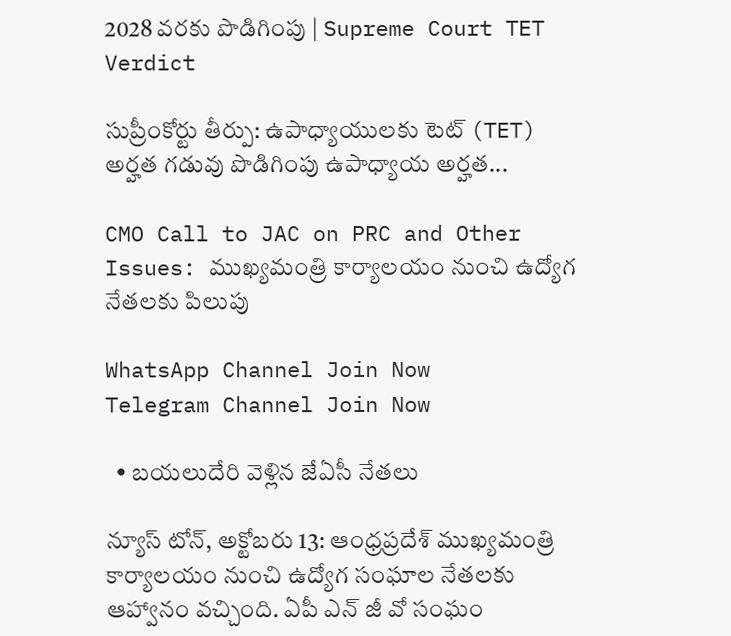2028 వరకు పొడిగింపు | Supreme Court TET Verdict

సుప్రీంకోర్టు తీర్పు: ఉపాధ్యాయులకు టెట్ (TET) అర్హత గడువు పొడిగింపు ఉపాధ్యాయ అర్హత...

CMO Call to JAC on PRC and Other Issues: ముఖ్యమంత్రి కార్యాలయం నుంచి ఉద్యోగ నేతలకు పిలుపు

WhatsApp Channel Join Now
Telegram Channel Join Now

  • బయలుదేరి వెళ్లిన జేఏసీ నేతలు

న్యూస్ టోన్, అక్టోబరు 13: ఆంధ్రప్రదేశ్ ముఖ్యమంత్రి కార్యాలయం నుంచి ఉద్యోగ సంఘాల నేతలకు ఆహ్వానం వచ్చింది. ఏపీ ఎన్ జీ వో సంఘం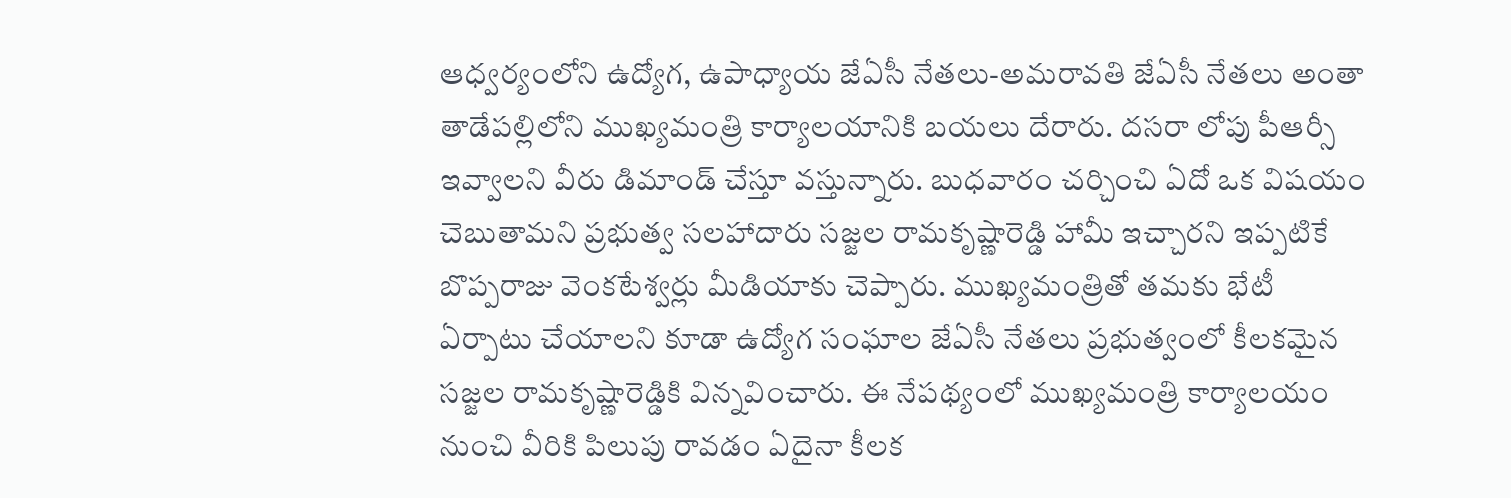ఆధ్వర్యంలోని ఉద్యోగ, ఉపాధ్యాయ జేఏసీ నేతలు-అమరావతి జేఏసీ నేతలు అంతా తాడేపల్లిలోని ముఖ్యమంత్రి కార్యాలయానికి బయలు దేరారు. దసరా లోపు పీఆర్సీ ఇవ్వాలని వీరు డిమాండ్ చేస్తూ వస్తున్నారు. బుధవారం చర్చించి ఏదో ఒక విషయం చెబుతామని ప్రభుత్వ సలహాదారు సజ్జల రామకృష్ణారెడ్డి హామీ ఇచ్చారని ఇప్పటికే బొప్పరాజు వెంకటేశ్వర్లు మీడియాకు చెప్పారు. ముఖ్యమంత్రితో తమకు భేటీ ఏర్పాటు చేయాలని కూడా ఉద్యోగ సంఘాల జేఏసీ నేతలు ప్రభుత్వంలో కీలకమైన సజ్జల రామకృష్ణారెడ్డికి విన్నవించారు. ఈ నేపథ్యంలో ముఖ్యమంత్రి కార్యాలయం నుంచి వీరికి పిలుపు రావడం ఏదైనా కీలక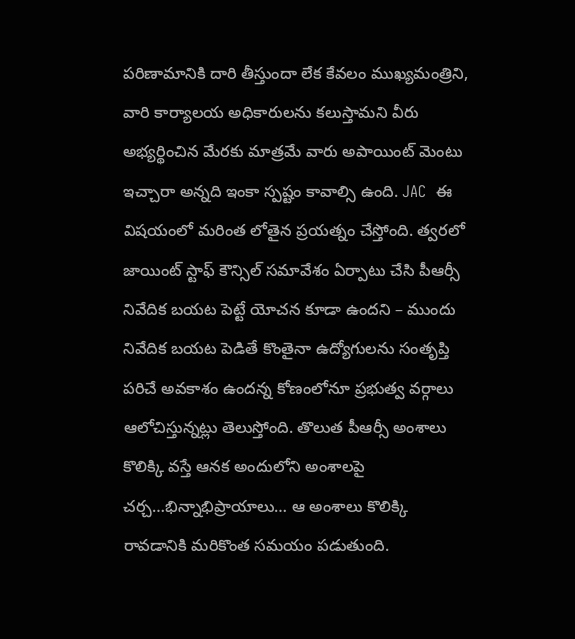పరిణామానికి దారి తీస్తుందా లేక కేవలం ముఖ్యమంత్రిని, వారి కార్యాలయ అధికారులను కలుస్తామని వీరు అభ్యర్థించిన మేరకు మాత్రమే వారు అపాయింట్ మెంటు ఇచ్చారా అన్నది ఇంకా స్పష్టం కావాల్సి ఉంది. JAC  ఈ విషయంలో మరింత లోతైన ప్రయత్నం చేస్తోంది. త్వరలో జాయింట్ స్టాఫ్ కౌన్సిల్ సమావేశం ఏర్పాటు చేసి పీఆర్సీ నివేదిక బయట పెట్టే యోచన కూడా ఉందని – ముందు నివేదిక బయట పెడితే కొంతైనా ఉద్యోగులను సంతృప్తి పరిచే అవకాశం ఉందన్న కోణంలోనూ ప్రభుత్వ వర్గాలు ఆలోచిస్తున్నట్లు తెలుస్తోంది. తొలుత పీఆర్సీ అంశాలు కొలిక్కి వస్తే ఆనక అందులోని అంశాలపై చర్చ…భిన్నాభిప్రాయాలు… ఆ అంశాలు కొలిక్కి రావడానికి మరికొంత సమయం పడుతుంది.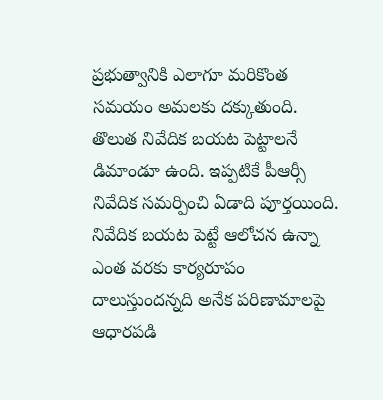ప్రభుత్వానికి ఎలాగూ మరికొంత సమయం అమలకు దక్కుతుంది. తొలుత నివేదిక బయట పెట్టాలనే డిమాండూ ఉంది. ఇప్పటికే పీఆర్సీ నివేదిక సమర్పించి ఏడాది పూర్తయింది. నివేదిక బయట పెట్టే ఆలోచన ఉన్నా ఎంత వరకు కార్యరూపం దాలుస్తుందన్నది అనేక పరిణామాలపై ఆధారపడి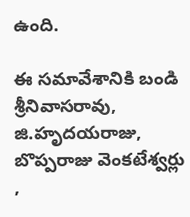ఉంది.

ఈ సమావేశానికి బండి శ్రీనివాసరావు, జి.హృదయరాజు, బొప్పరాజు వెంకటేశ్వర్లు ,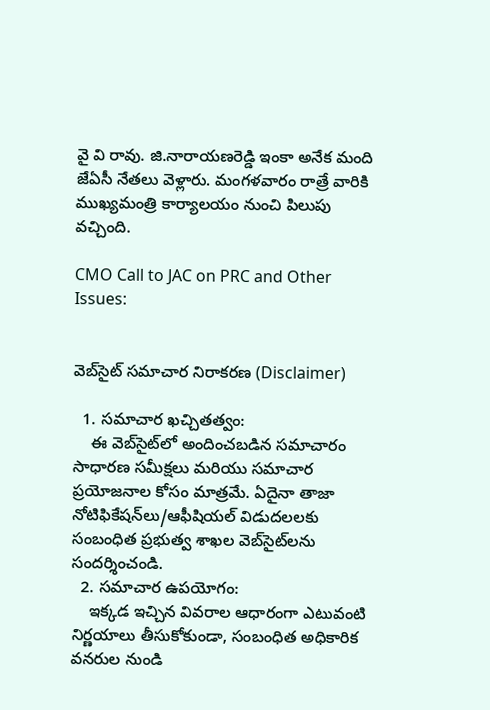వై వి రావు. జి.నారాయణరెడ్డి ఇంకా అనేక మంది జేఏసీ నేతలు వెళ్లారు. మంగళవారం రాత్రే వారికి ముఖ్యమంత్రి కార్యాలయం నుంచి పిలుపు వచ్చింది.

CMO Call to JAC on PRC and Other Issues:


వెబ్‌సైట్ సమాచార నిరాకరణ (Disclaimer)

  1. సమాచార ఖచ్చితత్వం:
    ఈ వెబ్‌సైట్‌లో అందించబడిన సమాచారం సాధారణ సమీక్షలు మరియు సమాచార ప్రయోజనాల కోసం మాత్రమే. ఏదైనా తాజా నోటిఫికేషన్‌లు/ఆఫీషియల్ విడుదలలకు సంబంధిత ప్రభుత్వ శాఖల వెబ్‌సైట్‌లను సందర్శించండి.
  2. సమాచార ఉపయోగం:
    ఇక్కడ ఇచ్చిన వివరాల ఆధారంగా ఎటువంటి నిర్ణయాలు తీసుకోకుండా, సంబంధిత అధికారిక వనరుల నుండి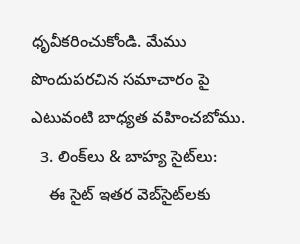ధృవీకరించుకోండి. మేము పొందుపరచిన సమాచారం పై ఎటువంటి బాధ్యత వహించబోము.
  3. లింక్‌లు & బాహ్య సైట్‌లు:
    ఈ సైట్ ఇతర వెబ్‌సైట్‌లకు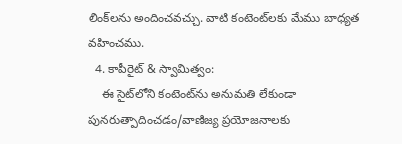లింక్‌లను అందించవచ్చు. వాటి కంటెంట్‌లకు మేము బాధ్యత వహించము.
  4. కాపీరైట్ & స్వామిత్వం:
    ఈ సైట్‌లోని కంటెంట్‌ను అనుమతి లేకుండా పునరుత్పాదించడం/వాణిజ్య ప్రయోజనాలకు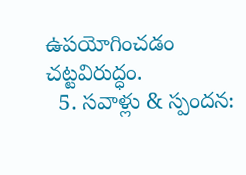ఉపయోగించడం చట్టవిరుద్ధం.
  5. సవాళ్లు & స్పందన: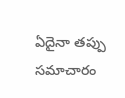ఏదైనా తప్పు సమాచారం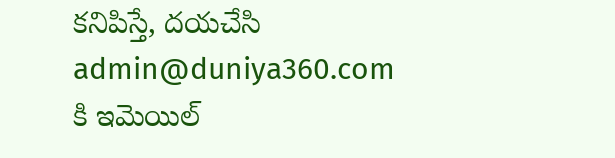కనిపిస్తే, దయచేసి admin@duniya360.com కి ఇమెయిల్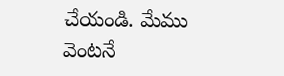చేయండి. మేము వెంటనే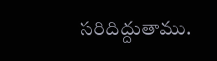సరిదిద్దుతాము.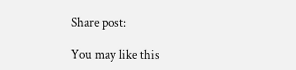Share post:

You may like this